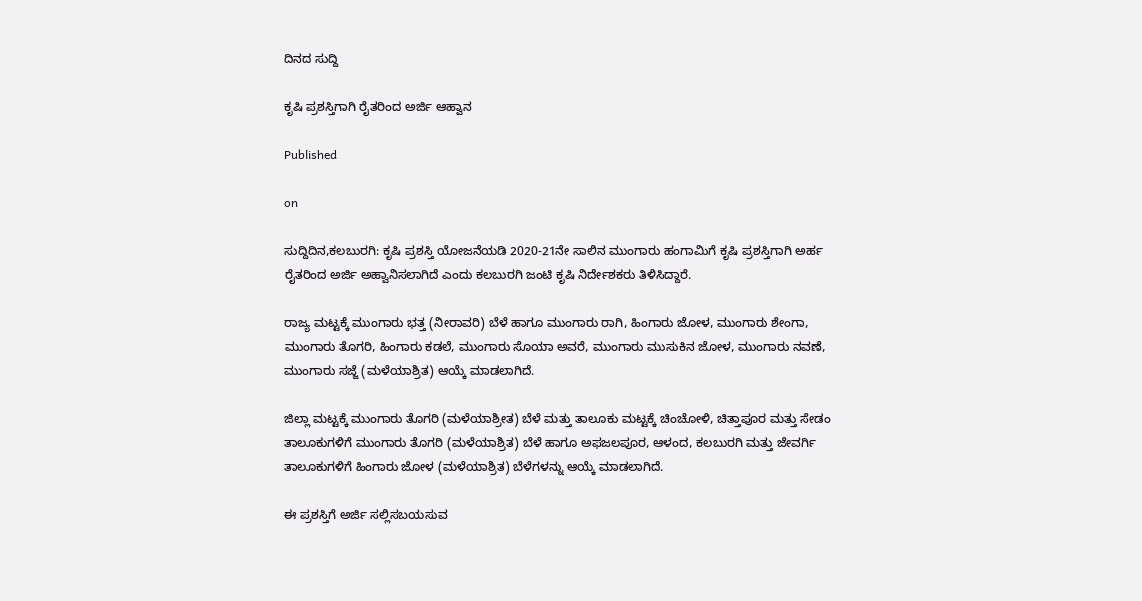ದಿನದ ಸುದ್ದಿ

ಕೃಷಿ ಪ್ರಶಸ್ತಿಗಾಗಿ ರೈತರಿಂದ ಅರ್ಜಿ ಆಹ್ವಾನ

Published

on

ಸುದ್ದಿದಿನ,ಕಲಬುರಗಿ: ಕೃಷಿ ಪ್ರಶಸ್ತಿ ಯೋಜನೆಯಡಿ 2020-21ನೇ ಸಾಲಿನ ಮುಂಗಾರು ಹಂಗಾಮಿಗೆ ಕೃಷಿ ಪ್ರಶಸ್ತಿಗಾಗಿ ಅರ್ಹ ರೈತರಿಂದ ಅರ್ಜಿ ಅಹ್ವಾನಿಸಲಾಗಿದೆ ಎಂದು ಕಲಬುರಗಿ ಜಂಟಿ ಕೃಷಿ ನಿರ್ದೇಶಕರು ತಿಳಿಸಿದ್ದಾರೆ.

ರಾಜ್ಯ ಮಟ್ಟಕ್ಕೆ ಮುಂಗಾರು ಭತ್ತ (ನೀರಾವರಿ) ಬೆಳೆ ಹಾಗೂ ಮುಂಗಾರು ರಾಗಿ, ಹಿಂಗಾರು ಜೋಳ, ಮುಂಗಾರು ಶೇಂಗಾ, ಮುಂಗಾರು ತೊಗರಿ, ಹಿಂಗಾರು ಕಡಲೆ, ಮುಂಗಾರು ಸೊಯಾ ಅವರೆ, ಮುಂಗಾರು ಮುಸುಕಿನ ಜೋಳ, ಮುಂಗಾರು ನವಣೆ, ಮುಂಗಾರು ಸಜ್ಜೆ (ಮಳೆಯಾಶ್ರಿತ) ಆಯ್ಕೆ ಮಾಡಲಾಗಿದೆ.

ಜಿಲ್ಲಾ ಮಟ್ಟಕ್ಕೆ ಮುಂಗಾರು ತೊಗರಿ (ಮಳೆಯಾಶ್ರೀತ) ಬೆಳೆ ಮತ್ತು ತಾಲೂಕು ಮಟ್ಟಕ್ಕೆ ಚಿಂಚೋಳಿ, ಚಿತ್ತಾಪೂರ ಮತ್ತು ಸೇಡಂ ತಾಲೂಕುಗಳಿಗೆ ಮುಂಗಾರು ತೊಗರಿ (ಮಳೆಯಾಶ್ರಿತ) ಬೆಳೆ ಹಾಗೂ ಅಫಜಲಪೂರ, ಆಳಂದ, ಕಲಬುರಗಿ ಮತ್ತು ಜೇವರ್ಗಿ ತಾಲೂಕುಗಳಿಗೆ ಹಿಂಗಾರು ಜೋಳ (ಮಳೆಯಾಶ್ರಿತ) ಬೆಳೆಗಳನ್ನು ಆಯ್ಕೆ ಮಾಡಲಾಗಿದೆ.

ಈ ಪ್ರಶಸ್ತಿಗೆ ಅರ್ಜಿ ಸಲ್ಲಿಸಬಯಸುವ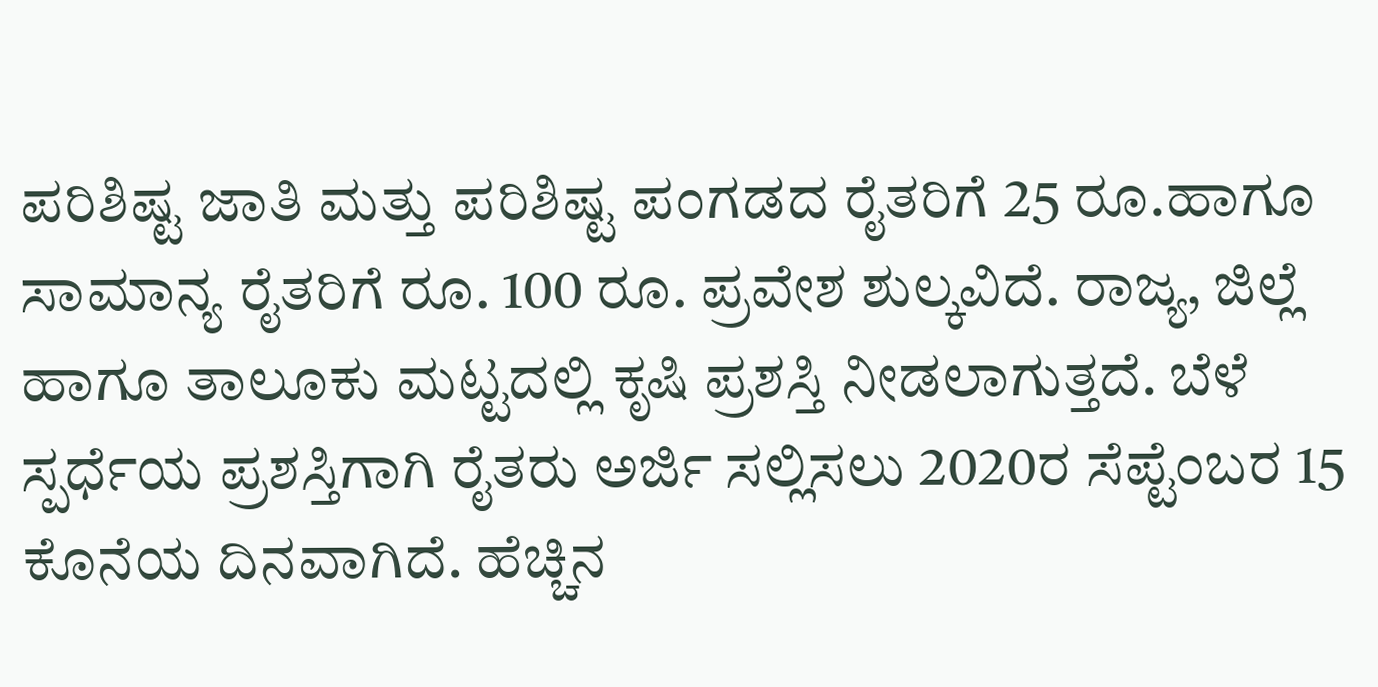ಪರಿಶಿಷ್ಟ ಜಾತಿ ಮತ್ತು ಪರಿಶಿಷ್ಟ ಪಂಗಡದ ರೈತರಿಗೆ 25 ರೂ.ಹಾಗೂ ಸಾಮಾನ್ಯ ರೈತರಿಗೆ ರೂ. 100 ರೂ. ಪ್ರವೇಶ ಶುಲ್ಕವಿದೆ. ರಾಜ್ಯ, ಜಿಲ್ಲೆ ಹಾಗೂ ತಾಲೂಕು ಮಟ್ಟದಲ್ಲಿ ಕೃಷಿ ಪ್ರಶಸ್ತಿ ನೀಡಲಾಗುತ್ತದೆ. ಬೆಳೆ ಸ್ಪರ್ಧೆಯ ಪ್ರಶಸ್ತಿಗಾಗಿ ರೈತರು ಅರ್ಜಿ ಸಲ್ಲಿಸಲು 2020ರ ಸೆಪ್ಟೆಂಬರ 15 ಕೊನೆಯ ದಿನವಾಗಿದೆ. ಹೆಚ್ಚಿನ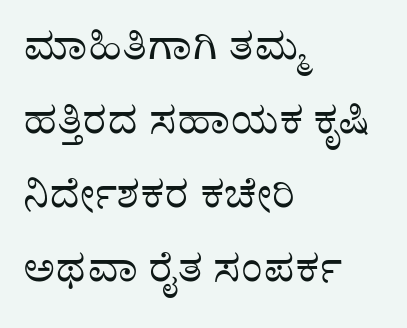ಮಾಹಿತಿಗಾಗಿ ತಮ್ಮ ಹತ್ತಿರದ ಸಹಾಯಕ ಕೃಷಿ ನಿರ್ದೇಶಕರ ಕಚೇರಿ ಅಥವಾ ರೈತ ಸಂಪರ್ಕ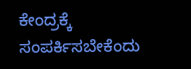ಕೇಂದ್ರಕ್ಕೆ ಸಂಪರ್ಕಿಸಬೇಕೆಂದು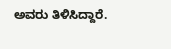ಅವರು ತಿಳಿಸಿದ್ದಾರೆ.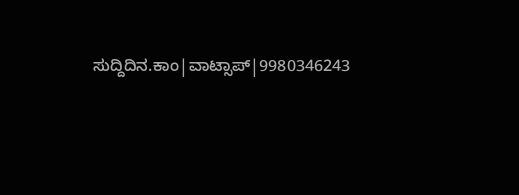ಸುದ್ದಿದಿನ.ಕಾಂ|ವಾಟ್ಸಾಪ್|9980346243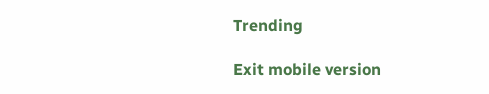Trending

Exit mobile version